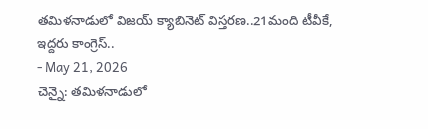తమిళనాడులో విజయ్ క్యాబినెట్ విస్తరణ..21మంది టీవీకే, ఇద్దరు కాంగ్రెస్..
- May 21, 2026
చెన్నై: తమిళనాడులో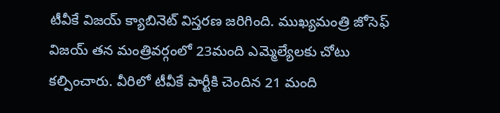టీవీకే విజయ్ క్యాబినెట్ విస్తరణ జరిగింది. ముఖ్యమంత్రి జోసెఫ్ విజయ్ తన మంత్రివర్గంలో 23మంది ఎమ్మెల్యేలకు చోటు కల్పించారు. వీరిలో టీవీకే పార్టీకి చెందిన 21 మంది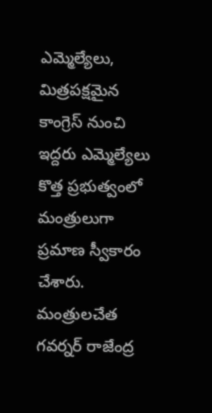ఎమ్మెల్యేలు, మిత్రపక్షమైన కాంగ్రెస్ నుంచి ఇద్దరు ఎమ్మెల్యేలు కొత్త ప్రభుత్వంలో మంత్రులుగా ప్రమాణ స్వీకారం చేశారు. మంత్రులచేత గవర్నర్ రాజేంద్ర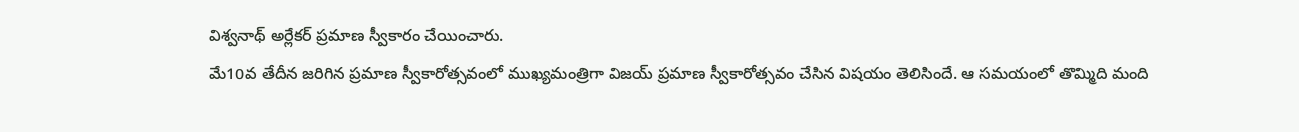విశ్వనాథ్ అర్లేకర్ ప్రమాణ స్వీకారం చేయించారు.
మే10వ తేదీన జరిగిన ప్రమాణ స్వీకారోత్సవంలో ముఖ్యమంత్రిగా విజయ్ ప్రమాణ స్వీకారోత్సవం చేసిన విషయం తెలిసిందే. ఆ సమయంలో తొమ్మిది మంది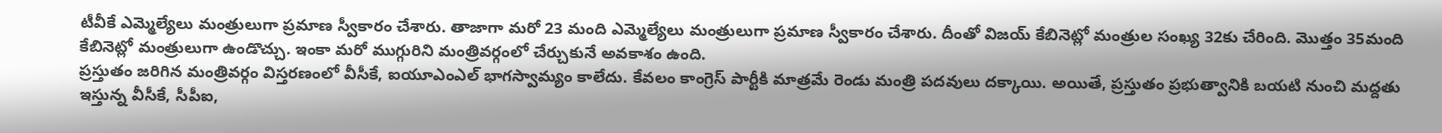టీవీకే ఎమ్మెల్యేలు మంత్రులుగా ప్రమాణ స్వీకారం చేశారు. తాజాగా మరో 23 మంది ఎమ్మెల్యేలు మంత్రులుగా ప్రమాణ స్వీకారం చేశారు. దీంతో విజయ్ కేబినెట్లో మంత్రుల సంఖ్య 32కు చేరింది. మొత్తం 35మంది కేబినెట్లో మంత్రులుగా ఉండొచ్చు. ఇంకా మరో ముగ్గురిని మంత్రివర్గంలో చేర్చుకునే అవకాశం ఉంది.
ప్రస్తుతం జరిగిన మంత్రివర్గం విస్తరణంలో వీసీకే, ఐయూఎంఎల్ భాగస్వామ్యం కాలేదు. కేవలం కాంగ్రెస్ పార్టీకి మాత్రమే రెండు మంత్రి పదవులు దక్కాయి. అయితే, ప్రస్తుతం ప్రభుత్వానికి బయటి నుంచి మద్దతు ఇస్తున్న వీసీకే, సీపీఐ,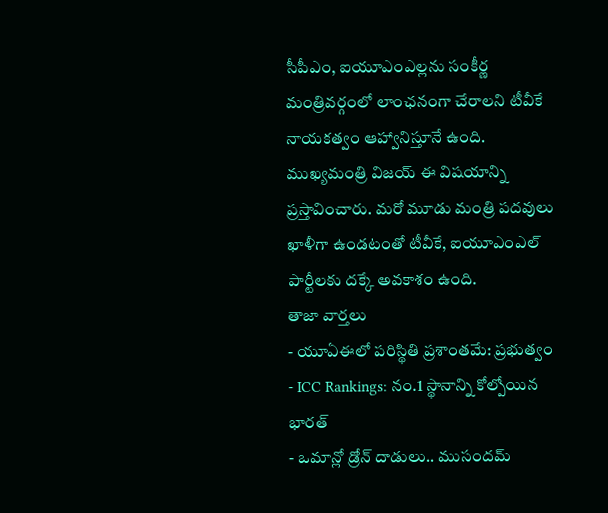సీపీఎం, ఐయూఎంఎల్లను సంకీర్ణ మంత్రివర్గంలో లాంఛనంగా చేరాలని టీవీకే నాయకత్వం ఆహ్వానిస్తూనే ఉంది. ముఖ్యమంత్రి విజయ్ ఈ విషయాన్ని ప్రస్తావించారు. మరో మూడు మంత్రి పదవులు ఖాళీగా ఉండటంతో టీవీకే, ఐయూఎంఎల్ పార్టీలకు దక్కే అవకాశం ఉంది.
తాజా వార్తలు
- యూఏఈలో పరిస్థితి ప్రశాంతమే: ప్రభుత్వం
- ICC Rankings: నం.1 స్థానాన్ని కోల్పోయిన భారత్
- ఒమాన్లో డ్రోన్ దాడులు.. ముసందమ్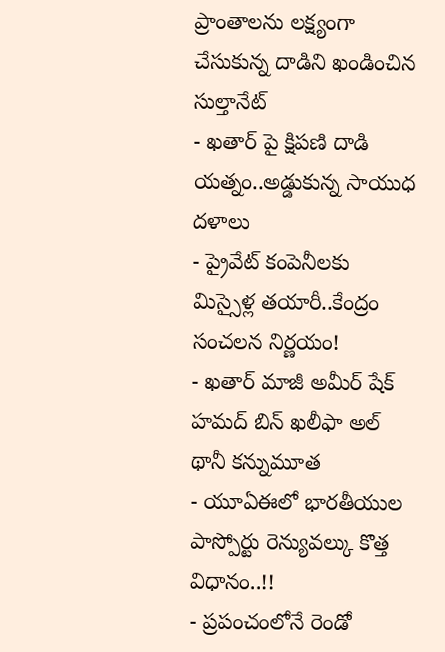ప్రాంతాలను లక్ష్యంగా చేసుకున్న దాడిని ఖండించిన సుల్తానేట్
- ఖతార్ పై క్షిపణి దాడి యత్నం..అడ్డుకున్న సాయుధ దళాలు
- ప్రైవేట్ కంపెనీలకు మిస్సైళ్ల తయారీ..కేంద్రం సంచలన నిర్ణయం!
- ఖతార్ మాజీ అమీర్ షేక్ హమద్ బిన్ ఖలీఫా అల్ థానీ కన్నుమూత
- యూఏఈలో భారతీయుల పాస్పోర్టు రెన్యువల్కు కొత్త విధానం..!!
- ప్రపంచంలోనే రెండో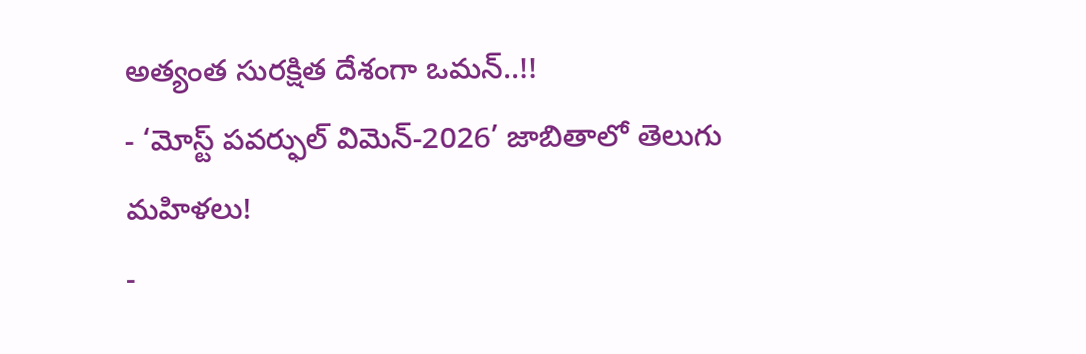అత్యంత సురక్షిత దేశంగా ఒమన్..!!
- ‘మోస్ట్ పవర్ఫుల్ విమెన్-2026’ జాబితాలో తెలుగు మహిళలు!
-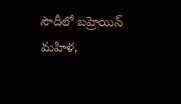సౌదీలో బహ్రెయిన్ మహిళ,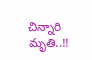చిన్నారి మృతి..!!